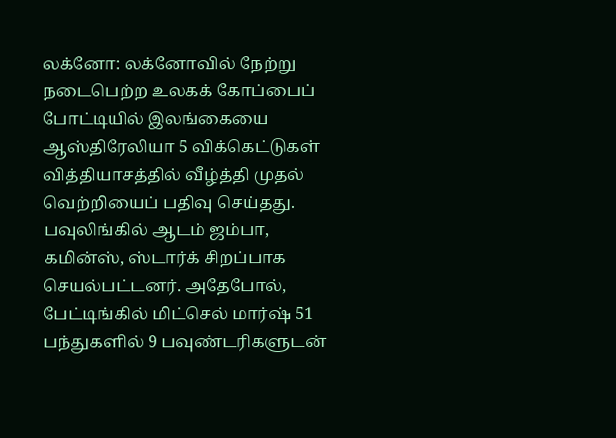லக்னோ: லக்னோவில் நேற்று நடைபெற்ற உலகக் கோப்பைப் போட்டியில் இலங்கையை ஆஸ்திரேலியா 5 விக்கெட்டுகள் வித்தியாசத்தில் வீழ்த்தி முதல் வெற்றியைப் பதிவு செய்தது. பவுலிங்கில் ஆடம் ஜம்பா, கமின்ஸ், ஸ்டார்க் சிறப்பாக செயல்பட்டனர். அதேபோல், பேட்டிங்கில் மிட்செல் மார்ஷ் 51 பந்துகளில் 9 பவுண்டரிகளுடன்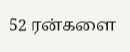52 ரன்களை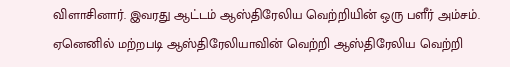விளாசினார். இவரது ஆட்டம் ஆஸ்திரேலிய வெற்றியின் ஒரு பளீர் அம்சம். ஏனெனில் மற்றபடி ஆஸ்திரேலியாவின் வெற்றி ஆஸ்திரேலிய வெற்றி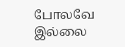போலவே இல்லை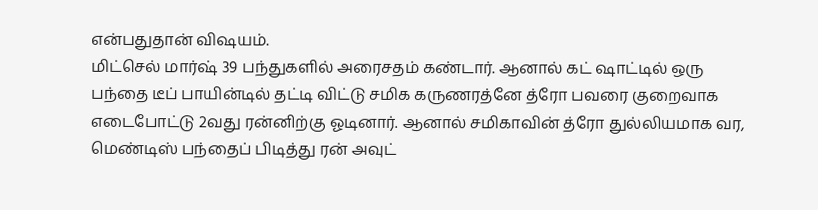என்பதுதான் விஷயம்.
மிட்செல் மார்ஷ் 39 பந்துகளில் அரைசதம் கண்டார். ஆனால் கட் ஷாட்டில் ஒரு பந்தை டீப் பாயின்டில் தட்டி விட்டு சமிக கருணரத்னே த்ரோ பவரை குறைவாக எடைபோட்டு 2வது ரன்னிற்கு ஓடினார். ஆனால் சமிகாவின் த்ரோ துல்லியமாக வர, மெண்டிஸ் பந்தைப் பிடித்து ரன் அவுட்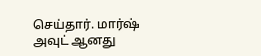செய்தார். மார்ஷ் அவுட் ஆனது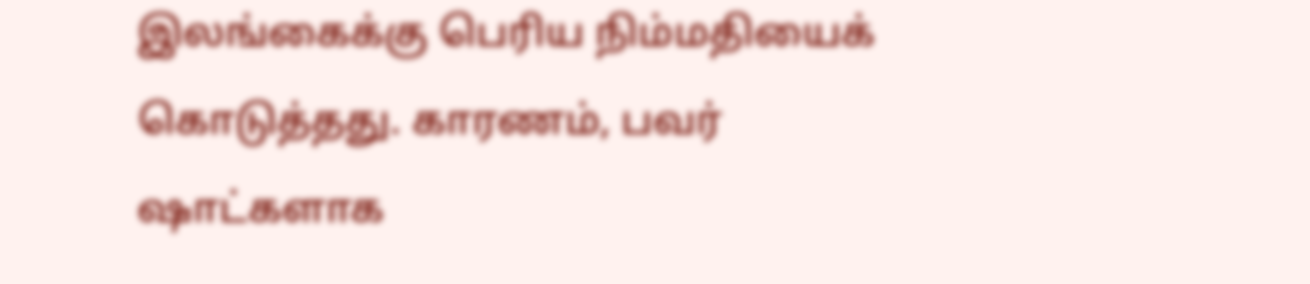இலங்கைக்கு பெரிய நிம்மதியைக் கொடுத்தது. காரணம், பவர் ஷாட்களாக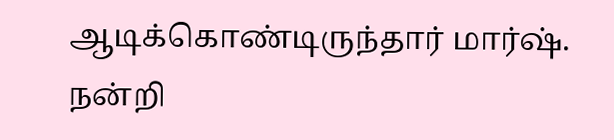ஆடிக்கொண்டிருந்தார் மார்ஷ்.
நன்றி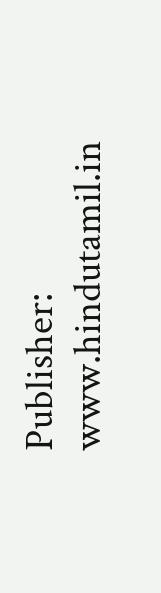Publisher: www.hindutamil.in